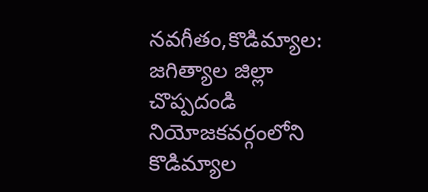నవగీతం,కొడిమ్యాల:
జగిత్యాల జిల్లా చొప్పదండి నియోజకవర్గంలోని కొడిమ్యాల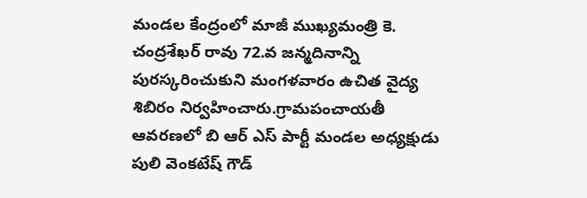మండల కేంద్రంలో మాజీ ముఖ్యమంత్రి కె. చంద్రశేఖర్ రావు 72.వ జన్మదినాన్ని పురస్కరించుకుని మంగళవారం ఉచిత వైద్య శిబిరం నిర్వహించారు.గ్రామపంచాయతీ ఆవరణలో బి ఆర్ ఎస్ పార్టీ మండల అధ్యక్షుడు పులి వెంకటేష్ గౌడ్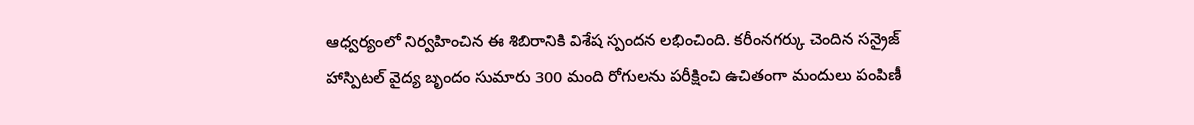ఆధ్వర్యంలో నిర్వహించిన ఈ శిబిరానికి విశేష స్పందన లభించింది. కరీంనగర్కు చెందిన సన్రైజ్ హాస్పిటల్ వైద్య బృందం సుమారు 300 మంది రోగులను పరీక్షించి ఉచితంగా మందులు పంపిణీ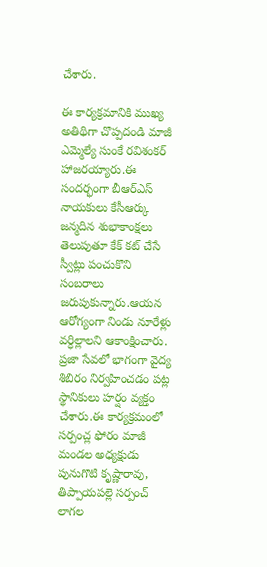చేశారు.

ఈ కార్యక్రమానికి ముఖ్య అతిథిగా చొప్పదండి మాజీ ఎమ్మెల్యే సుంకే రవిశంకర్ హాజరయ్యారు.ఈ సందర్భంగా బీఆర్ఎస్ నాయకులు కేసీఆర్కు జన్మదిన శుభాకాంక్షలు తెలుపుతూ కేక్ కట్ చేసే స్వీట్లు పంచుకొని సంబరాలు జరుపుకున్నారు.ఆయన ఆరోగ్యంగా నిండు నూరేళ్లు వర్ధిల్లాలని ఆకాంక్షించారు. ప్రజా సేవలో భాగంగా వైద్య శిబిరం నిర్వహించడం పట్ల స్థానికులు హర్షం వ్యక్తం చేశారు.ఈ కార్యక్రమంలో సర్పంచ్ల ఫోరం మాజీ మండల అధ్యక్షుడు పునుగొటి కృష్ణారావు, తిప్పాయపల్లె సర్పంచ్ లాగల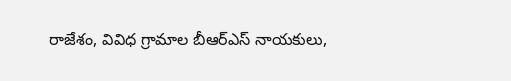రాజేశం, వివిధ గ్రామాల బీఆర్ఎస్ నాయకులు,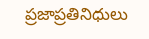ప్రజాప్రతినిధులు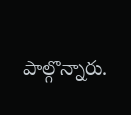పాల్గొన్నారు.